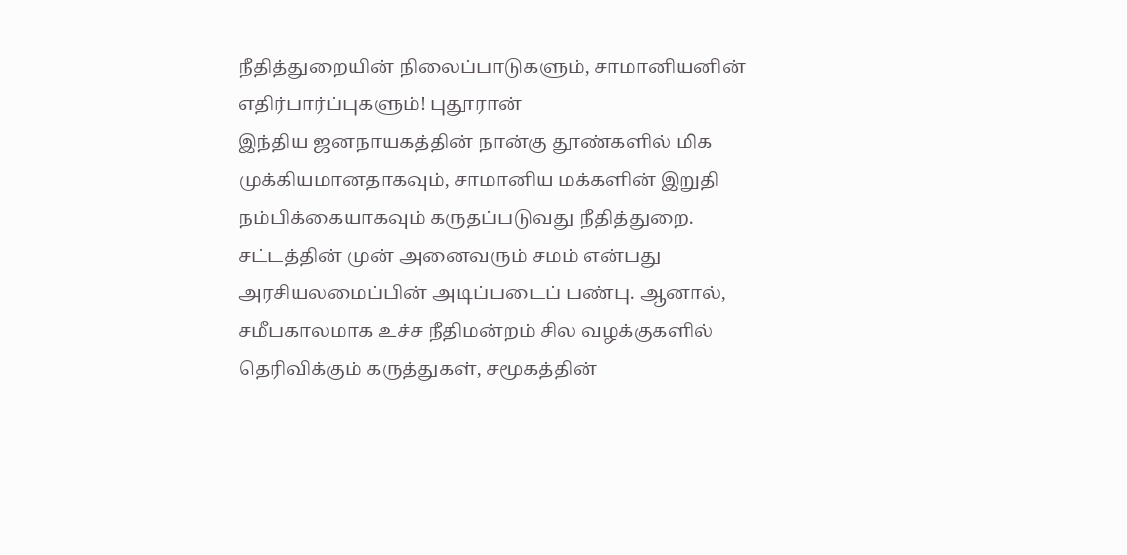நீதித்துறையின் நிலைப்பாடுகளும், சாமானியனின் எதிர்பார்ப்புகளும்! புதூரான்
இந்திய ஜனநாயகத்தின் நான்கு தூண்களில் மிக முக்கியமானதாகவும், சாமானிய மக்களின் இறுதி நம்பிக்கையாகவும் கருதப்படுவது நீதித்துறை. சட்டத்தின் முன் அனைவரும் சமம் என்பது அரசியலமைப்பின் அடிப்படைப் பண்பு. ஆனால், சமீபகாலமாக உச்ச நீதிமன்றம் சில வழக்குகளில் தெரிவிக்கும் கருத்துகள், சமூகத்தின்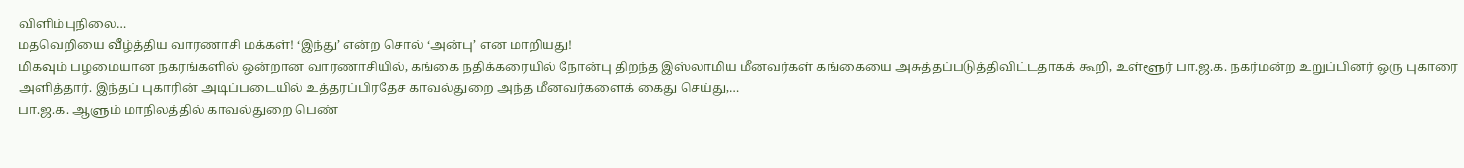விளிம்புநிலை…
மதவெறியை வீழ்த்திய வாரணாசி மக்கள்! ‘இந்து’ என்ற சொல் ‘அன்பு’ என மாறியது!
மிகவும் பழமையான நகரங்களில் ஒன்றான வாரணாசியில், கங்கை நதிக்கரையில் நோன்பு திறந்த இஸ்லாமிய மீனவர்கள் கங்கையை அசுத்தப்படுத்திவிட்டதாகக் கூறி, உள்ளூர் பா.ஜ.க. நகர்மன்ற உறுப்பினர் ஒரு புகாரை அளித்தார். இந்தப் புகாரின் அடிப்படையில் உத்தரப்பிரதேச காவல்துறை அந்த மீனவர்களைக் கைது செய்து,…
பா.ஜ.க. ஆளும் மாநிலத்தில் காவல்துறை பெண்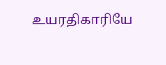உயரதிகாரியே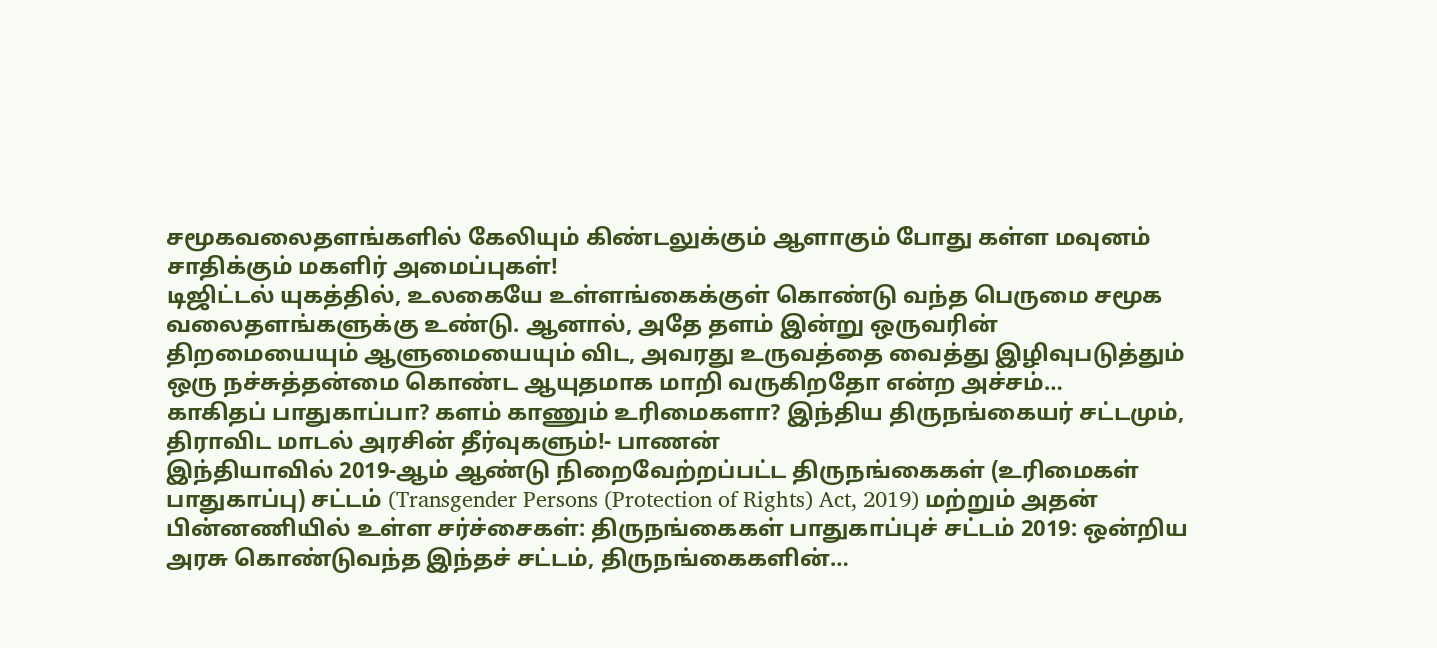சமூகவலைதளங்களில் கேலியும் கிண்டலுக்கும் ஆளாகும் போது கள்ள மவுனம் சாதிக்கும் மகளிர் அமைப்புகள்!
டிஜிட்டல் யுகத்தில், உலகையே உள்ளங்கைக்குள் கொண்டு வந்த பெருமை சமூக வலைதளங்களுக்கு உண்டு. ஆனால், அதே தளம் இன்று ஒருவரின் திறமையையும் ஆளுமையையும் விட, அவரது உருவத்தை வைத்து இழிவுபடுத்தும் ஒரு நச்சுத்தன்மை கொண்ட ஆயுதமாக மாறி வருகிறதோ என்ற அச்சம்…
காகிதப் பாதுகாப்பா? களம் காணும் உரிமைகளா? இந்திய திருநங்கையர் சட்டமும், திராவிட மாடல் அரசின் தீர்வுகளும்!- பாணன்
இந்தியாவில் 2019-ஆம் ஆண்டு நிறைவேற்றப்பட்ட திருநங்கைகள் (உரிமைகள் பாதுகாப்பு) சட்டம் (Transgender Persons (Protection of Rights) Act, 2019) மற்றும் அதன் பின்னணியில் உள்ள சர்ச்சைகள்: திருநங்கைகள் பாதுகாப்புச் சட்டம் 2019: ஒன்றிய அரசு கொண்டுவந்த இந்தச் சட்டம், திருநங்கைகளின்…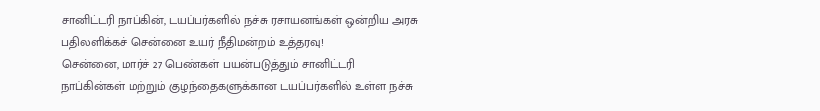சானிட்டரி நாப்கின், டயப்பர்களில் நச்சு ரசாயனங்கள் ஒன்றிய அரசு பதிலளிக்கச் சென்னை உயர் நீதிமன்றம் உத்தரவு!
சென்னை, மார்ச் 27 பெண்கள் பயன்படுத்தும் சானிட்டரி நாப்கின்கள் மற்றும் குழந்தைகளுக்கான டயப்பர்களில் உள்ள நச்சு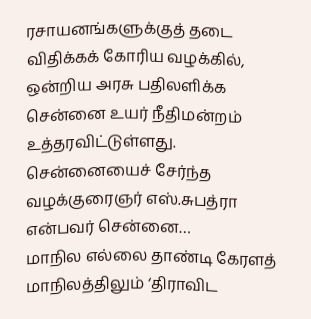ரசாயனங்களுக்குத் தடை விதிக்கக் கோரிய வழக்கில், ஒன்றிய அரசு பதிலளிக்க சென்னை உயர் நீதிமன்றம் உத்தரவிட்டுள்ளது. சென்னையைச் சேர்ந்த வழக்குரைஞர் எஸ்.சுபத்ரா என்பவர் சென்னை…
மாநில எல்லை தாண்டி கேரளத் மாநிலத்திலும் ‘திராவிட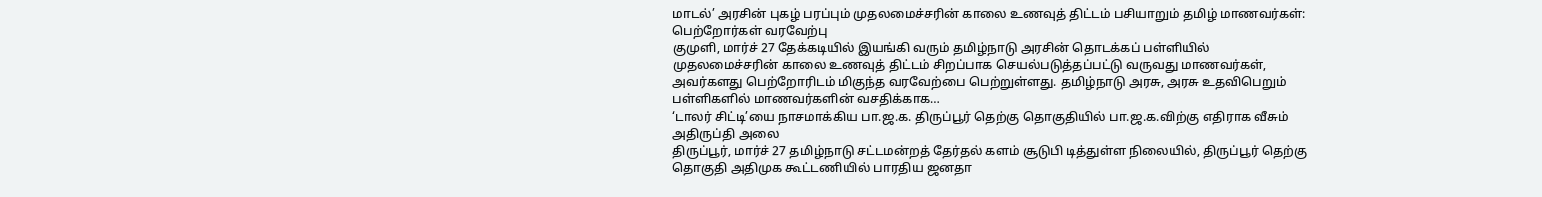மாடல்’ அரசின் புகழ் பரப்பும் முதலமைச்சரின் காலை உணவுத் திட்டம் பசியாறும் தமிழ் மாணவர்கள்: பெற்றோர்கள் வரவேற்பு
குமுளி, மார்ச் 27 தேக்கடியில் இயங்கி வரும் தமிழ்நாடு அரசின் தொடக்கப் பள்ளியில் முதலமைச்சரின் காலை உணவுத் திட்டம் சிறப்பாக செயல்படுத்தப்பட்டு வருவது மாணவர்கள், அவர்களது பெற்றோரிடம் மிகுந்த வரவேற்பை பெற்றுள்ளது. தமிழ்நாடு அரசு, அரசு உதவிபெறும் பள்ளிகளில் மாணவர்களின் வசதிக்காக…
‘டாலர் சிட்டி’யை நாசமாக்கிய பா.ஜ.க. திருப்பூர் தெற்கு தொகுதியில் பா.ஜ.க.விற்கு எதிராக வீசும் அதிருப்தி அலை
திருப்பூர், மார்ச் 27 தமிழ்நாடு சட்டமன்றத் தேர்தல் களம் சூடுபி டித்துள்ள நிலையில், திருப்பூர் தெற்கு தொகுதி அதிமுக கூட்டணியில் பாரதிய ஜனதா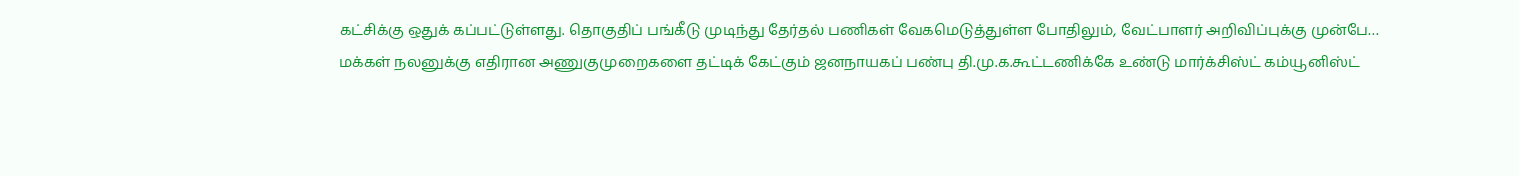கட்சிக்கு ஒதுக் கப்பட்டுள்ளது. தொகுதிப் பங்கீடு முடிந்து தேர்தல் பணிகள் வேகமெடுத்துள்ள போதிலும், வேட்பாளர் அறிவிப்புக்கு முன்பே…
மக்கள் நலனுக்கு எதிரான அணுகுமுறைகளை தட்டிக் கேட்கும் ஜனநாயகப் பண்பு தி.மு.க.கூட்டணிக்கே உண்டு மார்க்சிஸ்ட் கம்யூனிஸ்ட்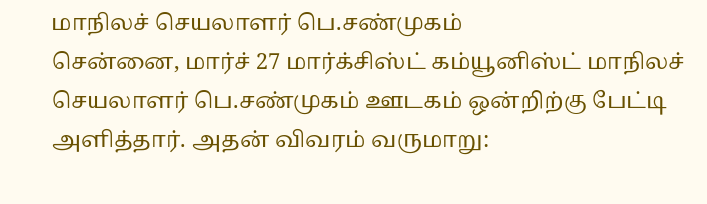மாநிலச் செயலாளர் பெ.சண்முகம்
சென்னை, மார்ச் 27 மார்க்சிஸ்ட் கம்யூனிஸ்ட் மாநிலச் செயலாளர் பெ.சண்முகம் ஊடகம் ஒன்றிற்கு பேட்டி அளித்தார். அதன் விவரம் வருமாறு: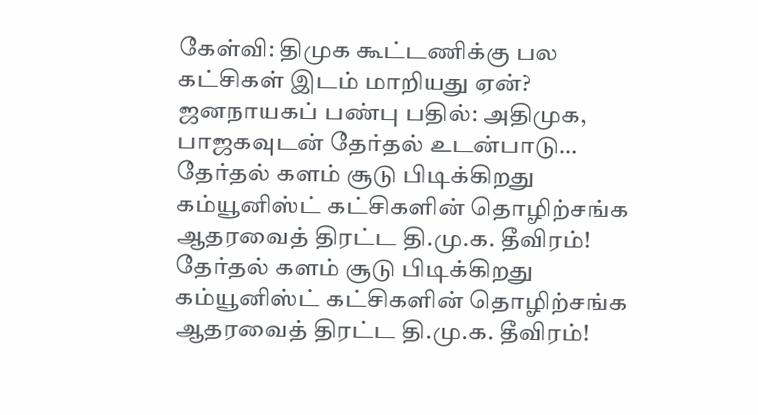கேள்வி: திமுக கூட்டணிக்கு பல கட்சிகள் இடம் மாறியது ஏன்? ஜனநாயகப் பண்பு பதில்: அதிமுக, பாஜகவுடன் தேர்தல் உடன்பாடு…
தேர்தல் களம் சூடு பிடிக்கிறது கம்யூனிஸ்ட் கட்சிகளின் தொழிற்சங்க ஆதரவைத் திரட்ட தி.மு.க. தீவிரம்!
தேர்தல் களம் சூடு பிடிக்கிறது கம்யூனிஸ்ட் கட்சிகளின் தொழிற்சங்க ஆதரவைத் திரட்ட தி.மு.க. தீவிரம்!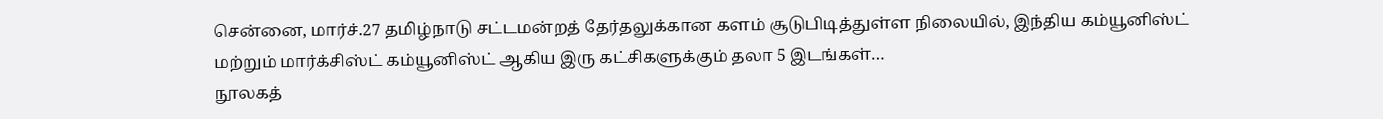சென்னை, மார்ச்.27 தமிழ்நாடு சட்டமன்றத் தேர்தலுக்கான களம் சூடுபிடித்துள்ள நிலையில், இந்திய கம்யூனிஸ்ட் மற்றும் மார்க்சிஸ்ட் கம்யூனிஸ்ட் ஆகிய இரு கட்சிகளுக்கும் தலா 5 இடங்கள்…
நூலகத்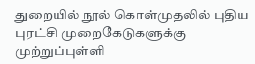துறையில் நூல் கொள்முதலில் புதிய புரட்சி முறைகேடுகளுக்கு முற்றுப்புள்ளி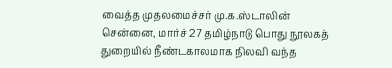வைத்த முதலமைச்சர் மு.க.ஸ்டாலின்
சென்னை, மார்ச் 27 தமிழ்நாடு பொது நூலகத் துறையில் நீண்டகாலமாக நிலவி வந்த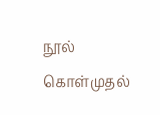நூல் கொள்முதல்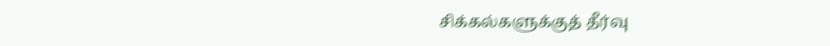சிக்கல்களுக்குத் தீர்வு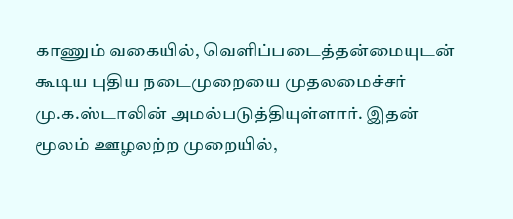காணும் வகையில், வெளிப்படைத்தன்மையுடன் கூடிய புதிய நடைமுறையை முதலமைச்சர் மு.க.ஸ்டாலின் அமல்படுத்தியுள்ளார். இதன் மூலம் ஊழலற்ற முறையில்,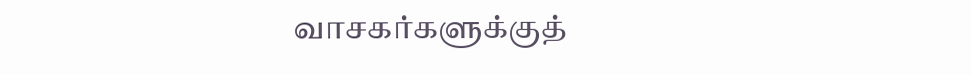வாசகர்களுக்குத்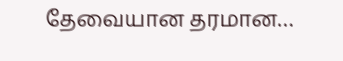தேவையான தரமான…